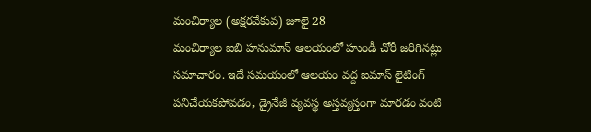మంచిర్యాల (అక్షరవేకువ) జూలై 28
మంచిర్యాల ఐబి హనుమాన్ ఆలయంలో హుండీ చోరీ జరిగినట్లు సమాచారం. ఇదే సమయంలో ఆలయం వద్ద ఐమాస్ లైటింగ్ పనిచేయకపోవడం, డ్రైనేజీ వ్యవస్థ అస్తవ్యస్తంగా మారడం వంటి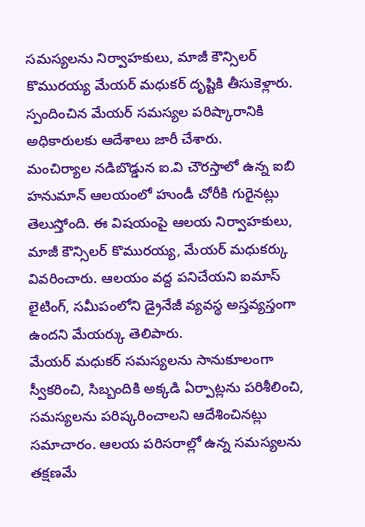సమస్యలను నిర్వాహకులు, మాజీ కౌన్సిలర్ కొమురయ్య మేయర్ మధుకర్ దృష్టికి తీసుకెళ్లారు. స్పందించిన మేయర్ సమస్యల పరిష్కారానికి అధికారులకు ఆదేశాలు జారీ చేశారు.
మంచిర్యాల నడిబొడ్డున ఐ.వి చౌరస్తాలో ఉన్న ఐబి హనుమాన్ ఆలయంలో హుండీ చోరీకి గురైనట్లు తెలుస్తోంది. ఈ విషయంపై ఆలయ నిర్వాహకులు, మాజీ కౌన్సిలర్ కొమురయ్య, మేయర్ మధుకర్కు వివరించారు. ఆలయం వద్ద పనిచేయని ఐమాస్ లైటింగ్, సమీపంలోని డ్రైనేజీ వ్యవస్థ అస్తవ్యస్తంగా ఉందని మేయర్కు తెలిపారు.
మేయర్ మధుకర్ సమస్యలను సానుకూలంగా స్వీకరించి, సిబ్బందికి అక్కడి ఏర్పాట్లను పరిశీలించి, సమస్యలను పరిష్కరించాలని ఆదేశించినట్లు సమాచారం. ఆలయ పరిసరాల్లో ఉన్న సమస్యలను తక్షణమే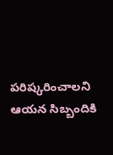పరిష్కరించాలని ఆయన సిబ్బందికి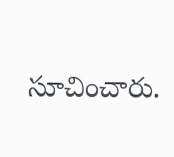సూచించారు.